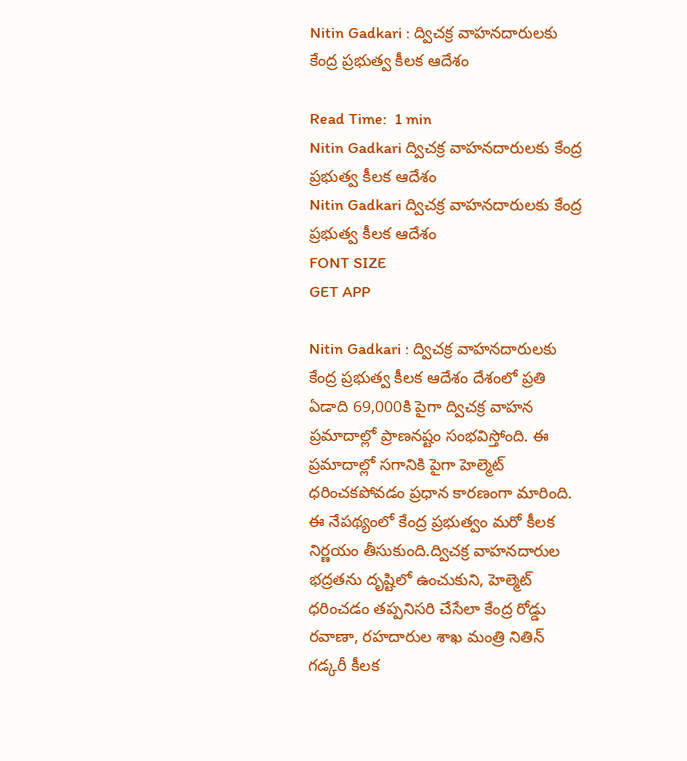Nitin Gadkari : ద్విచక్ర వాహనదారులకు కేంద్ర ప్రభుత్వ కీలక ఆదేశం

Read Time:  1 min
Nitin Gadkari ద్విచక్ర వాహనదారులకు కేంద్ర ప్రభుత్వ కీలక ఆదేశం
Nitin Gadkari ద్విచక్ర వాహనదారులకు కేంద్ర ప్రభుత్వ కీలక ఆదేశం
FONT SIZE
GET APP

Nitin Gadkari : ద్విచక్ర వాహనదారులకు కేంద్ర ప్రభుత్వ కీలక ఆదేశం దేశంలో ప్రతి ఏడాది 69,000కి పైగా ద్విచక్ర వాహన ప్రమాదాల్లో ప్రాణనష్టం సంభవిస్తోంది. ఈ ప్రమాదాల్లో సగానికి పైగా హెల్మెట్ ధరించకపోవడం ప్రధాన కారణంగా మారింది. ఈ నేపథ్యంలో కేంద్ర ప్రభుత్వం మరో కీలక నిర్ణయం తీసుకుంది.ద్విచక్ర వాహనదారుల భద్రతను దృష్టిలో ఉంచుకుని, హెల్మెట్ ధరించడం తప్పనిసరి చేసేలా కేంద్ర రోడ్డు రవాణా, రహదారుల శాఖ మంత్రి నితిన్ గడ్కరీ కీలక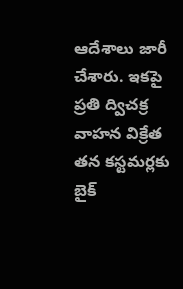ఆదేశాలు జారీ చేశారు. ఇకపై ప్రతి ద్విచక్ర వాహన విక్రేత తన కస్టమర్లకు బైక్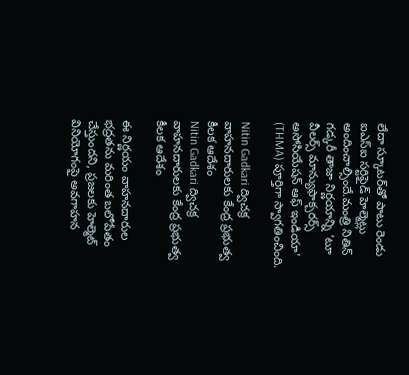లేదా స్కూటర్‌తో పాటు రెండు ఐఎస్ఐ సర్టిఫైడ్ హెల్మెట్లు అందించాల్సిందే.మంత్రి నితిన్ గడ్కరీ తాజా నిర్ణయాన్ని ‘టూ వీలర్స్ మాన్యుఫాక్చరర్స్ అసోసియేషన్ ఆఫ్ ఇండియా’ (THMA) పూర్తిగా స్వాగతించింది.

Nitin Gadkari ద్విచక్ర వాహనదారులకు కేంద్ర ప్రభుత్వ కీలక ఆదేశం
Nitin Gadkari ద్విచక్ర వాహనదారులకు కేంద్ర ప్రభుత్వ కీలక ఆదేశం

ఈ నిర్ణయం వాహనదారుల భద్రతను మరింత బలోపేతం చేస్తుందని, ప్రజలకు హెల్మెట్ వినియోగంపై అవగాహన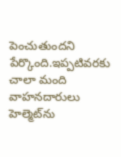పెంచుతుందని పేర్కొంది.ఇప్పటివరకు చాలా మంది వాహనదారులు హెల్మెట్‌ను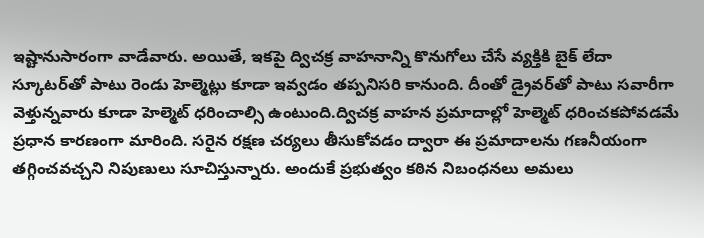ఇష్టానుసారంగా వాడేవారు. అయితే, ఇకపై ద్విచక్ర వాహనాన్ని కొనుగోలు చేసే వ్యక్తికి బైక్ లేదా స్కూటర్‌తో పాటు రెండు హెల్మెట్లు కూడా ఇవ్వడం తప్పనిసరి కానుంది. దీంతో డ్రైవర్‌తో పాటు సవారీగా వెళ్తున్నవారు కూడా హెల్మెట్ ధరించాల్సి ఉంటుంది.ద్విచక్ర వాహన ప్రమాదాల్లో హెల్మెట్ ధరించకపోవడమే ప్రధాన కారణంగా మారింది. సరైన రక్షణ చర్యలు తీసుకోవడం ద్వారా ఈ ప్రమాదాలను గణనీయంగా తగ్గించవచ్చని నిపుణులు సూచిస్తున్నారు. అందుకే ప్రభుత్వం కఠిన నిబంధనలు అమలు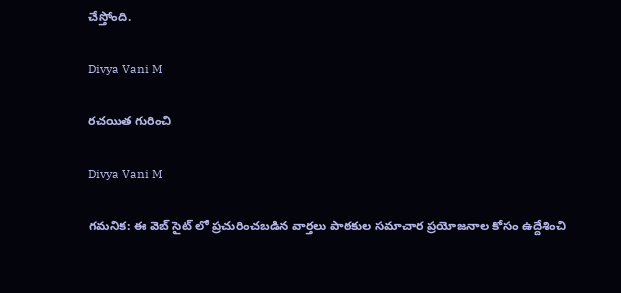చేస్తోంది.

Divya Vani M

రచయిత గురించి

Divya Vani M

గమనిక: ఈ వెబ్ సైట్ లో ప్రచురించబడిన వార్తలు పాఠకుల సమాచార ప్రయోజనాల కోసం ఉద్దేశించి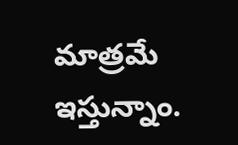మాత్రమే ఇస్తున్నాం.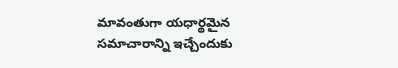మావంతుగా యధార్థమైన సమాచారాన్ని ఇచ్చేందుకు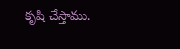కృషి చేస్తాము.